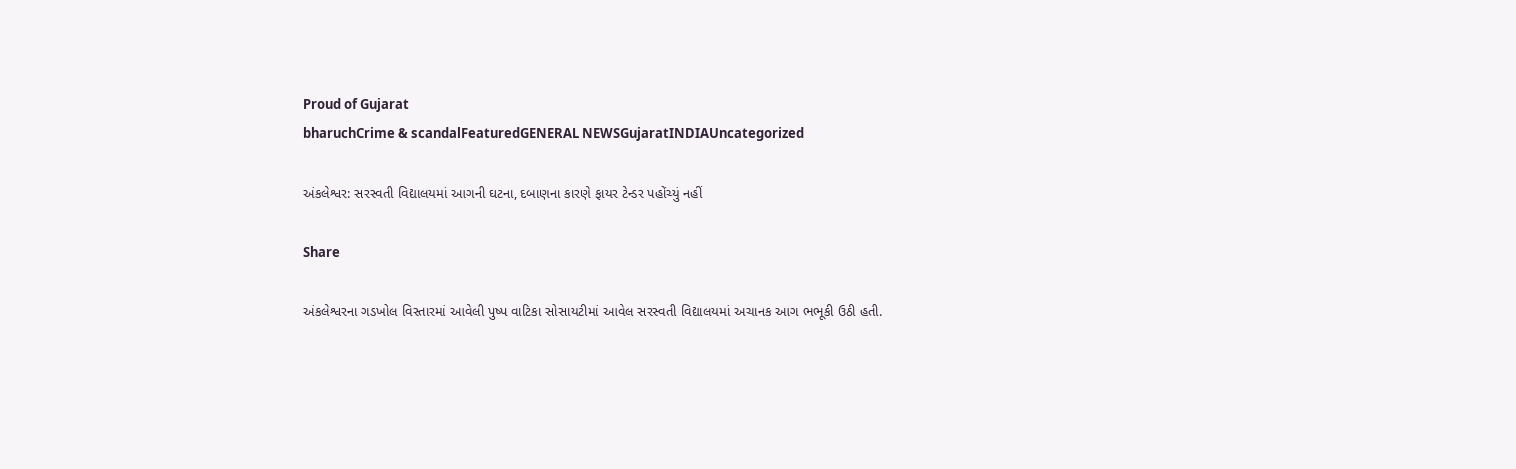Proud of Gujarat
bharuchCrime & scandalFeaturedGENERAL NEWSGujaratINDIAUncategorized

અંકલેશ્વર: સરસ્વતી વિદ્યાલયમાં આગની ઘટના, દબાણના કારણે ફાયર ટેન્ડર પહોંચ્યું નહીં

Share

અંકલેશ્વરના ગડખોલ વિસ્તારમાં આવેલી પુષ્પ વાટિકા સોસાયટીમાં આવેલ સરસ્વતી વિદ્યાલયમાં અચાનક આગ ભભૂકી ઉઠી હતી.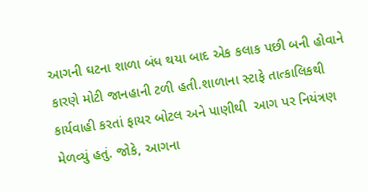આગની ઘટના શાળા બંધ થયા બાદ એક કલાક પછી બની હોવાને કારણે મોટી જાનહાની ટળી હતી.શાળાના સ્ટાફે તાત્કાલિકથી કાર્યવાહી કરતાં ફાયર બોટલ અને પાણીથી  આગ પર નિયંત્રણ મેળવ્યું હતું. જોકે, આગના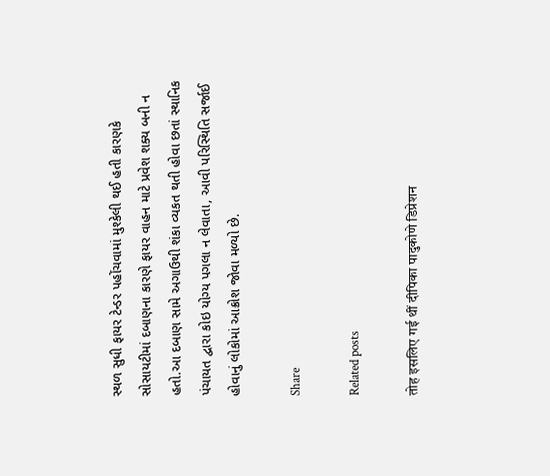સ્થળ સુધી ફાયર ટેન્ડર પહોંચવામાં મુશ્કેલી થઈ હતી કારણકે સોસાયટીમાં દબાણના કારણે ફાયર વાહન માટે પ્રવેશ શક્ય બની ન હતો.આ દબાણ સામે અગાઉથી શંકા વ્યકત થતી હોવા છતાં સ્થાનિક પંચાયત દ્વારા કોઇ યોગ્ય પગલા ન લેવાતા, આવી પરિસ્થિતિ સર્જાઈ હોવાનું લોકોમાં આક્રોશ જોવા મળ્યો છે.

Share

Related posts

तोह इसलिए गई थीं दीपिका पादुकोणे डिप्रेशन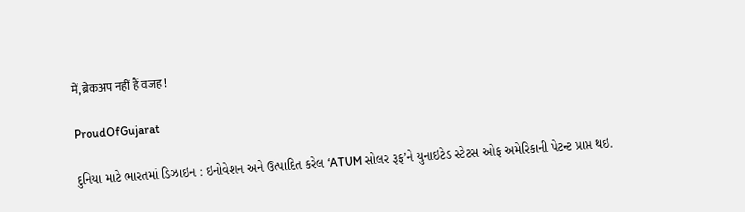में, ब्रेकअप नहीं हैं वजह !

ProudOfGujarat

દુનિયા માટે ભારતમાં ડિઝાઇન : ઇનોવેશન અને ઉત્પાદિત કરેલ ‘ATUM સોલર રૂફ’ને યુનાઇટેડ સ્ટેટસ ઓફ અમેરિકાની પેટન્ટ પ્રાપ્ત થઇ.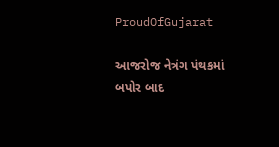ProudOfGujarat

આજરોજ નેત્રંગ પંથકમાં બપોર બાદ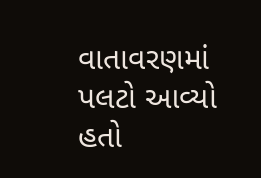વાતાવરણમાં પલટો આવ્યો હતો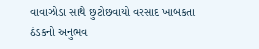વાવાઝોડા સાથે છુટોછવાયો વરસાદ ખાબકતા ઠંડકનો અનુભવ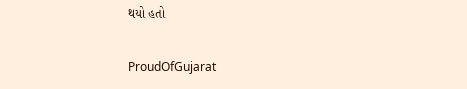થયો હતો

ProudOfGujarat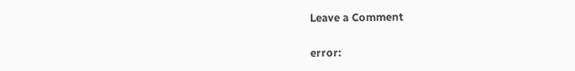Leave a Comment

error: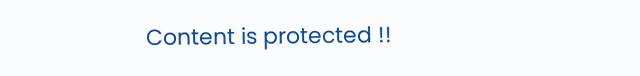Content is protected !!